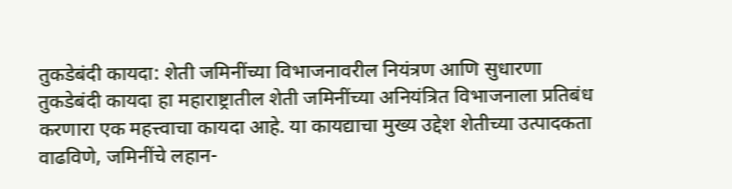तुकडेबंदी कायदा: शेती जमिनींच्या विभाजनावरील नियंत्रण आणि सुधारणा
तुकडेबंदी कायदा हा महाराष्ट्रातील शेती जमिनींच्या अनियंत्रित विभाजनाला प्रतिबंध करणारा एक महत्त्वाचा कायदा आहे. या कायद्याचा मुख्य उद्देश शेतीच्या उत्पादकता वाढविणे, जमिनींचे लहान-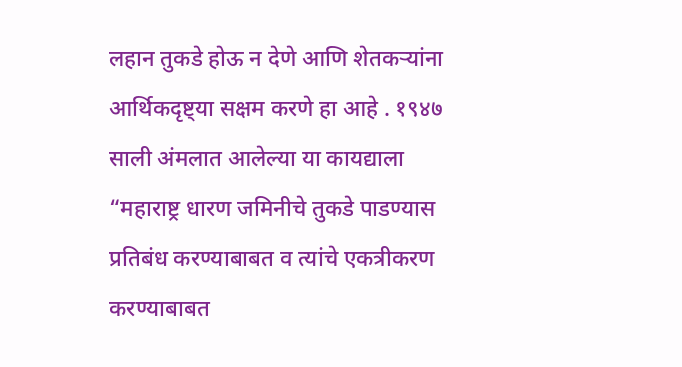लहान तुकडे होऊ न देणे आणि शेतकऱ्यांना आर्थिकदृष्ट्या सक्षम करणे हा आहे . १९४७ साली अंमलात आलेल्या या कायद्याला “महाराष्ट्र धारण जमिनीचे तुकडे पाडण्यास प्रतिबंध करण्याबाबत व त्यांचे एकत्रीकरण करण्याबाबत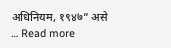अधिनियम, १९४७” असे … Read more